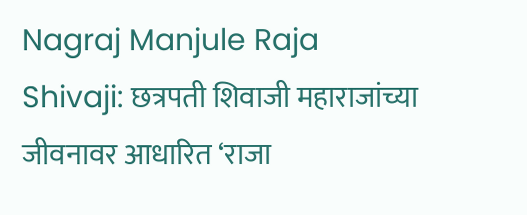Nagraj Manjule Raja Shivaji: छत्रपती शिवाजी महाराजांच्या जीवनावर आधारित ‘राजा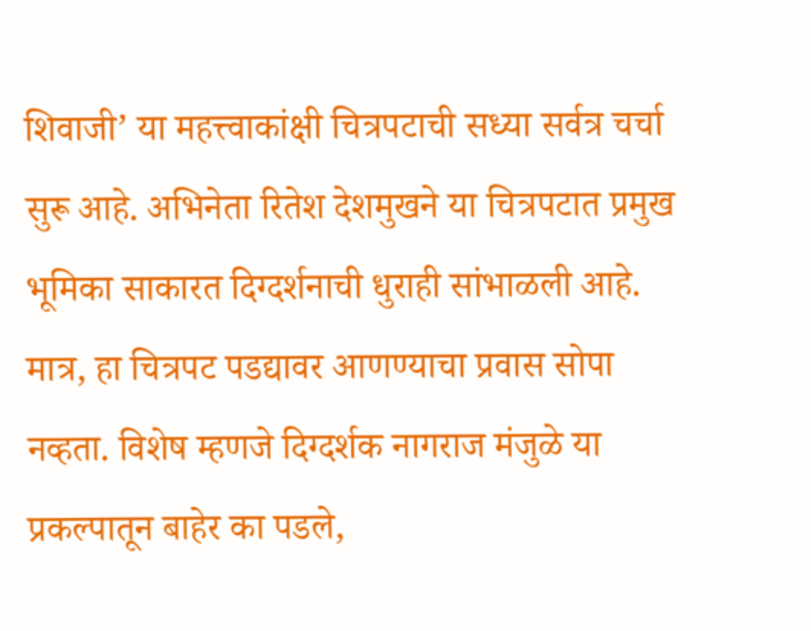शिवाजी’ या महत्त्वाकांक्षी चित्रपटाची सध्या सर्वत्र चर्चा सुरू आहे. अभिनेता रितेश देशमुखने या चित्रपटात प्रमुख भूमिका साकारत दिग्दर्शनाची धुराही सांभाळली आहे. मात्र, हा चित्रपट पडद्यावर आणण्याचा प्रवास सोपा नव्हता. विशेष म्हणजे दिग्दर्शक नागराज मंजुळे या प्रकल्पातून बाहेर का पडले,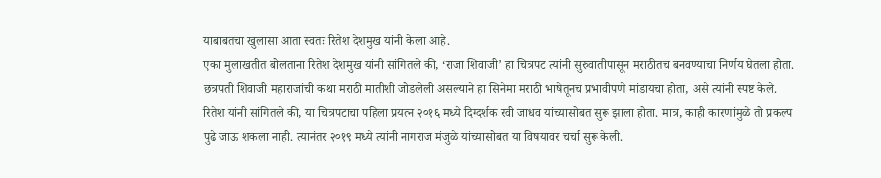याबाबतचा खुलासा आता स्वतः रितेश देशमुख यांनी केला आहे.
एका मुलाखतीत बोलताना रितेश देशमुख यांनी सांगितले की, ‘राजा शिवाजी’ हा चित्रपट त्यांनी सुरुवातीपासून मराठीतच बनवण्याचा निर्णय घेतला होता. छत्रपती शिवाजी महाराजांची कथा मराठी मातीशी जोडलेली असल्याने हा सिनेमा मराठी भाषेतूनच प्रभावीपणे मांडायचा होता, असे त्यांनी स्पष्ट केले.
रितेश यांनी सांगितले की, या चित्रपटाचा पहिला प्रयत्न २०१६ मध्ये दिग्दर्शक रवी जाधव यांच्यासोबत सुरू झाला होता. मात्र, काही कारणांमुळे तो प्रकल्प पुढे जाऊ शकला नाही. त्यानंतर २०१९ मध्ये त्यांनी नागराज मंजुळे यांच्यासोबत या विषयावर चर्चा सुरू केली.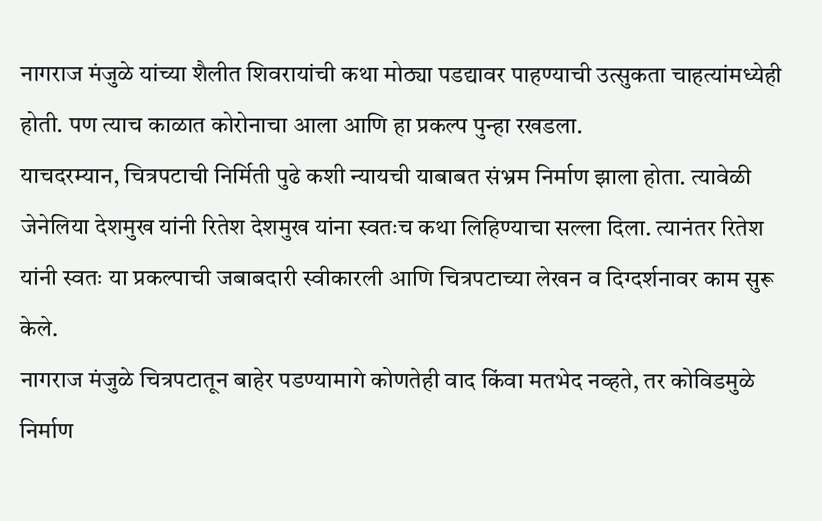नागराज मंजुळे यांच्या शैलीत शिवरायांची कथा मोठ्या पडद्यावर पाहण्याची उत्सुकता चाहत्यांमध्येही होती. पण त्याच काळात कोरोनाचा आला आणि हा प्रकल्प पुन्हा रखडला.
याचदरम्यान, चित्रपटाची निर्मिती पुढे कशी न्यायची याबाबत संभ्रम निर्माण झाला होता. त्यावेळी जेनेलिया देशमुख यांनी रितेश देशमुख यांना स्वतःच कथा लिहिण्याचा सल्ला दिला. त्यानंतर रितेश यांनी स्वतः या प्रकल्पाची जबाबदारी स्वीकारली आणि चित्रपटाच्या लेखन व दिग्दर्शनावर काम सुरू केले.
नागराज मंजुळे चित्रपटातून बाहेर पडण्यामागे कोणतेही वाद किंवा मतभेद नव्हते, तर कोविडमुळे निर्माण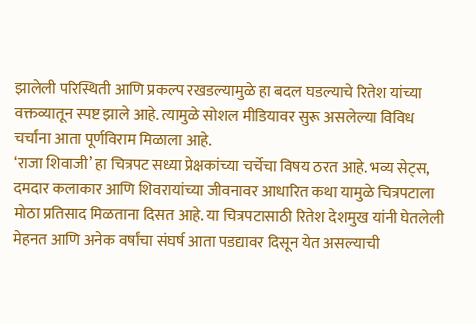झालेली परिस्थिती आणि प्रकल्प रखडल्यामुळे हा बदल घडल्याचे रितेश यांच्या वक्तव्यातून स्पष्ट झाले आहे. त्यामुळे सोशल मीडियावर सुरू असलेल्या विविध चर्चांना आता पूर्णविराम मिळाला आहे.
‘राजा शिवाजी’ हा चित्रपट सध्या प्रेक्षकांच्या चर्चेचा विषय ठरत आहे. भव्य सेट्स, दमदार कलाकार आणि शिवरायांच्या जीवनावर आधारित कथा यामुळे चित्रपटाला मोठा प्रतिसाद मिळताना दिसत आहे. या चित्रपटासाठी रितेश देशमुख यांनी घेतलेली मेहनत आणि अनेक वर्षांचा संघर्ष आता पडद्यावर दिसून येत असल्याची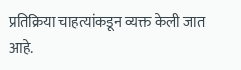प्रतिक्रिया चाहत्यांकडून व्यक्त केली जात आहे.